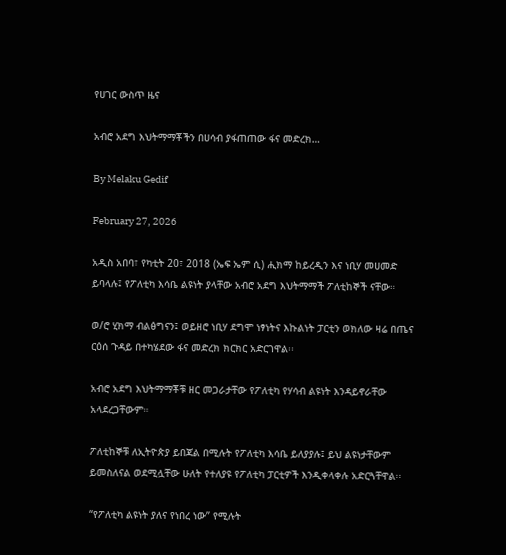የሀገር ውስጥ ዜና

አብሮ አደግ እህትማማቾችን በሀሳብ ያፋጠጠው ፋና መድረክ…

By Melaku Gedif

February 27, 2026

አዲስ አበባ፣ የካቲት 20፣ 2018 (ኤፍ ኤም ሲ) ሒክማ ከይረዲን እና ነቢሃ መሀመድ ይባላሉ፤ የፖለቲካ እሳቤ ልዩነት ያላቸው አብሮ አደግ እህትማማች ፖለቲከኞች ናቸው።

ወ/ሮ ሂክማ ብልፅግናን፤ ወይዘሮ ነቢሃ ደግሞ ነፃነትና እኩልነት ፓርቲን ወክለው ዛሬ በጤና ርዕሰ ጉዳይ በተካሄደው ፋና መድረክ ክርክር አድርገዋል፡፡

አብሮ አደግ እህትማማቾቹ ዘር መጋራታቸው የፖለቲካ የሃሳብ ልዩነት እንዳይኖራቸው አላደረጋቸውም።

ፖለቲከኞቹ ለኢትዮጵያ ይበጃል በሚሉት የፖለቲካ እሳቤ ይለያያሉ፤ ይህ ልዩነታቸውም ይመስለናል ወደሚሏቸው ሁለት የተለያዩ የፖለቲካ ፓርቲዎች እንዲቀላቀሉ አድርጓቸዋል፡፡

“የፖለቲካ ልዩነት ያለና የነበረ ነው” የሚሉት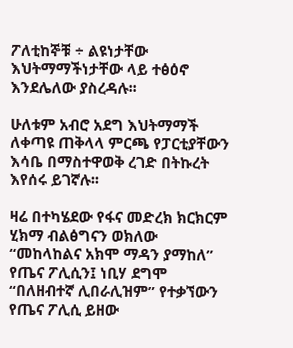ፖለቲከኞቹ ÷ ልዩነታቸው እህትማማችነታቸው ላይ ተፅዕኖ እንደሌለው ያስረዳሉ፡፡

ሁለቱም አብሮ አደግ እህትማማች ለቀጣዩ ጠቅላላ ምርጫ የፓርቲያቸውን እሳቤ በማስተዋወቅ ረገድ በትኩረት እየሰሩ ይገኛሉ፡፡

ዛሬ በተካሄደው የፋና መድረክ ክርክርም ሂክማ ብልፅግናን ወክለው “መከላከልና አክሞ ማዳን ያማከለ” የጤና ፖሊሲን፤ ነቢሃ ደግሞ “በለዘብተኛ ሊበራሊዝም” የተቃኘውን የጤና ፖሊሲ ይዘው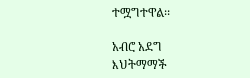ተሟግተዋል፡፡

አብሮ አደግ እህትማማች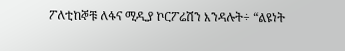ፖለቲከኞቹ ለፋና ሚዲያ ኮርፖሬሽን እንዳሉት÷ “ልዩነት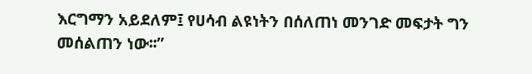እርግማን አይደለም፤ የሀሳብ ልዩነትን በሰለጠነ መንገድ መፍታት ግን መሰልጠን ነው፡፡”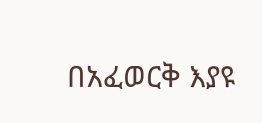በአፈወርቅ እያዩ